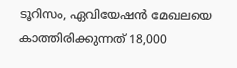ടൂറിസം, ഏവിയേഷന്‍ മേഖലയെ കാത്തിരിക്കുന്നത് 18,000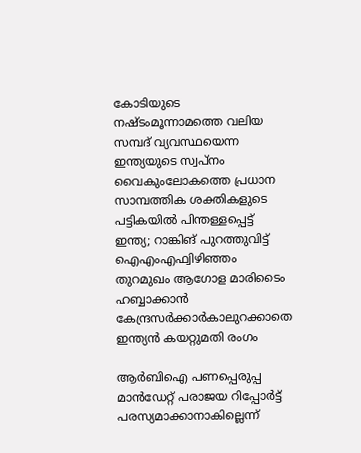കോടിയുടെ നഷ്ടംമൂന്നാമത്തെ വലിയ സമ്പദ് വ്യവസ്ഥയെന്ന ഇന്ത്യയുടെ സ്വപ്നം വൈകുംലോകത്തെ പ്രധാന സാമ്പത്തിക ശക്തികളുടെ പട്ടികയിൽ പിന്തള്ളപ്പെട്ട് ഇന്ത്യ; റാങ്കിങ് പുറത്തുവിട്ട് ഐഎംഎഫ്വിഴിഞ്ഞം തുറമുഖം ആഗോള മാരിടൈം ഹബ്ബാക്കാൻ കേന്ദ്രസർക്കാർകാലുറക്കാതെ ഇന്ത്യൻ കയറ്റുമതി രംഗം

ആര്‍ബിഐ പണപ്പെരുപ്പ മാന്‍ഡേറ്റ് പരാജയ റിപ്പോര്‍ട്ട് പരസ്യമാക്കാനാകില്ലെന്ന്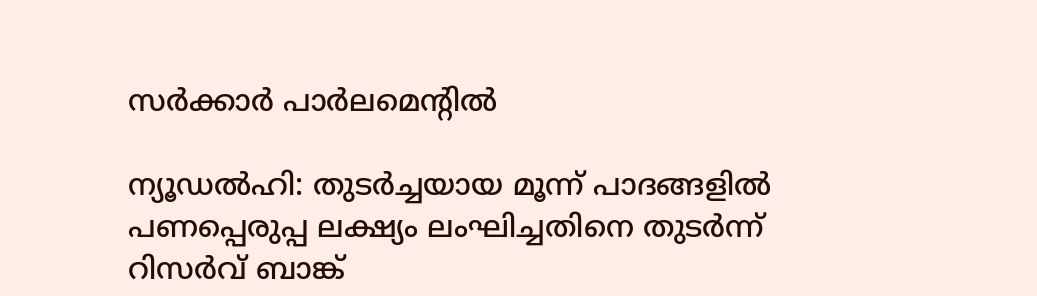സര്‍ക്കാര്‍ പാര്‍ലമെന്റില്‍

ന്യൂഡല്‍ഹി: തുടര്‍ച്ചയായ മൂന്ന് പാദങ്ങളില്‍ പണപ്പെരുപ്പ ലക്ഷ്യം ലംഘിച്ചതിനെ തുടര്‍ന്ന് റിസര്‍വ് ബാങ്ക്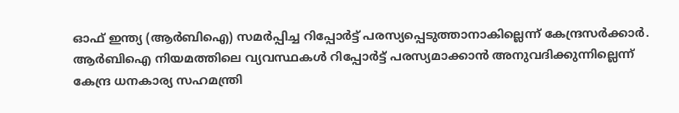ഓഫ് ഇന്ത്യ (ആര്‍ബിഐ) സമര്‍പ്പിച്ച റിപ്പോര്‍ട്ട് പരസ്യപ്പെടുത്താനാകില്ലെന്ന് കേന്ദ്രസര്‍ക്കാര്‍. ആര്‍ബിഐ നിയമത്തിലെ വ്യവസ്ഥകള്‍ റിപ്പോര്‍ട്ട് പരസ്യമാക്കാന്‍ അനുവദിക്കുന്നില്ലെന്ന് കേന്ദ്ര ധനകാര്യ സഹമന്ത്രി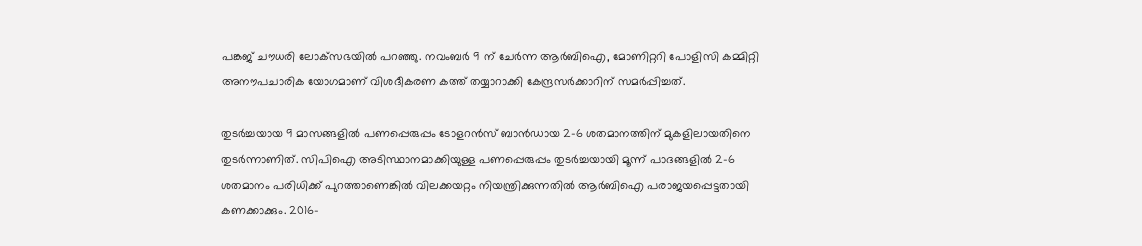പങ്കജ് ചൗധരി ലോക്‌സഭയില്‍ പറഞ്ഞു. നവംബര്‍ 9 ന് ചേര്‍ന്ന ആര്‍ബിഐ, മോണിറ്ററി പോളിസി കമ്മിറ്റി അനൗപചാരിക യോഗമാണ് വിശദീകരണ കത്ത് തയ്യാറാക്കി കേന്ദ്രസര്‍ക്കാറിന് സമര്‍പ്പിച്ചത്.

തുടര്‍ച്ചയായ 9 മാസങ്ങളില്‍ പണപ്പെരുപ്പം ടോളറന്‍സ് ബാന്‍ഡായ 2-6 ശതമാനത്തിന് മുകളിലായതിനെ തുടര്‍ന്നാണിത്. സിപിഐ അടിസ്ഥാനമാക്കിയുള്ള പണപ്പെരുപ്പം തുടര്‍ച്ചയായി മൂന്ന് പാദങ്ങളില്‍ 2-6 ശതമാനം പരിധിക്ക് പുറത്താണെങ്കില്‍ വിലക്കയറ്റം നിയന്ത്രിക്കുന്നതില്‍ ആര്‍ബിഐ പരാജയപ്പെട്ടതായി കണക്കാക്കും. 2016-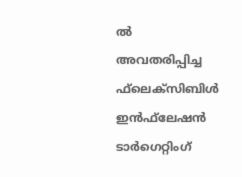ല്‍ അവതരിപ്പിച്ച ഫ്‌ലെക്‌സിബിള്‍ ഇന്‍ഫ്‌ലേഷന്‍ ടാര്‍ഗെറ്റിംഗ്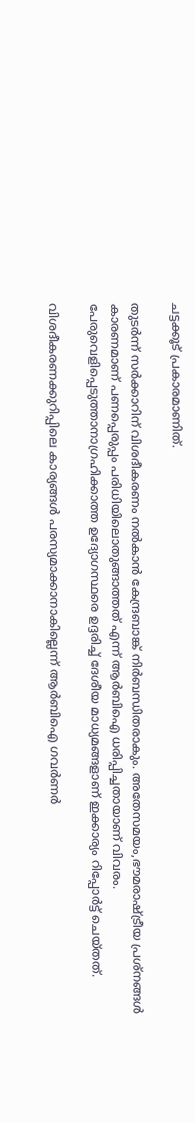ചട്ടക്കൂട് പ്രകാരമാണിത്.

തുടര്‍ന്ന് സര്‍ക്കാറിന് വിശദീകരണം നല്‍കാന്‍ കേന്ദ്രബാങ്ക് നിര്‍ബന്ധിതരാകും. അതേസമയം,ഭൗമരാഷ്ട്രീയ പ്രശ്നങ്ങള്‍ കാരണമാണ് പണപ്പെരുപ്പം പരിധിയിലൊതുങ്ങാത്തത് എന്ന് ആര്‍ബിഐ ധരിപ്പിച്ചതായാണ് വിവരം. പേരുവെളിപ്പെടുത്താനാഗ്രഹിക്കാത്ത ഉദ്യോഗസ്ഥരെ ഉദ്ദരിച്ച് ദേശീയ മാധ്യമങ്ങളാണ് ഇക്കാര്യം റിപ്പോര്‍ട്ട് ചെയ്തത്.

വിശദീകരണക്കുറിപ്പിലെ കാര്യങ്ങള്‍ പരസ്യമാക്കാനാകില്ലെന്ന് ആര്‍ബിഐ ഗവര്‍ണര്‍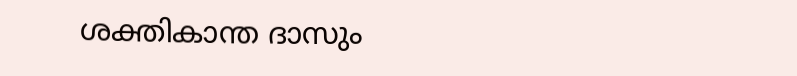ശക്തികാന്ത ദാസും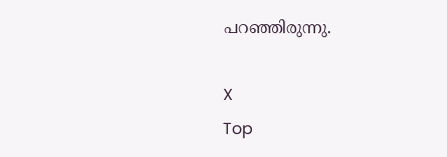പറഞ്ഞിരുന്നു.

X
Top